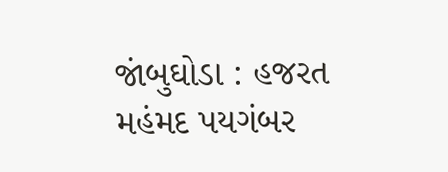જાંબુઘોડા : હજરત મહંમદ પયગંબર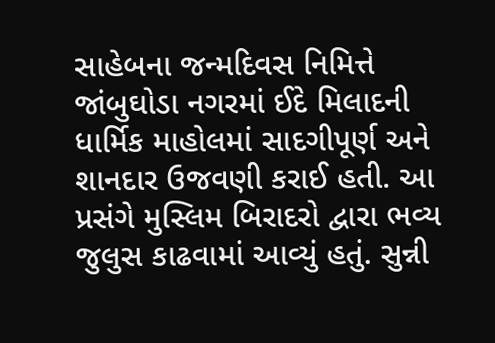સાહેબના જન્મદિવસ નિમિત્તે જાંબુઘોડા નગરમાં ઈદે મિલાદની ધાર્મિક માહોલમાં સાદગીપૂર્ણ અને શાનદાર ઉજવણી કરાઈ હતી. આ પ્રસંગે મુસ્લિમ બિરાદરો દ્વારા ભવ્ય જુલુસ કાઢવામાં આવ્યું હતું. સુન્ની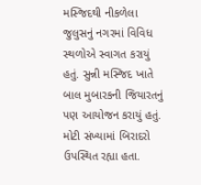મસ્જિદથી નીકળેલા જુલુસનું નગરમાં વિવિધ સ્થળોએ સ્વાગત કરાયું હતું. સુન્ની મસ્જિદ ખાતે બાલ મુબારકની જિયારતનું પણ આયોજન કરાયું હતું. મોટી સંખ્યામાં બિરાદરો ઉપસ્થિત રહ્યા હતા.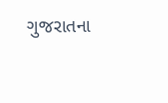ગુજરાતના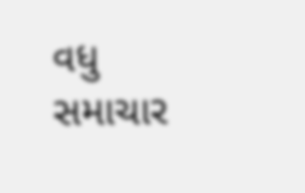વધુ સમાચાર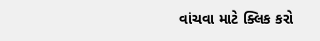વાંચવા માટે ક્લિક કરો